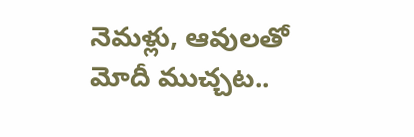నెమళ్లు, ఆవులతో మోదీ ముచ్చట..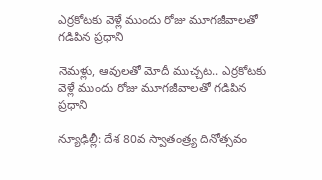ఎర్రకోటకు వెళ్లే ముందు రోజు మూగజీవాలతో గడిపిన ప్రధాని

నెమళ్లు, ఆవులతో మోదీ ముచ్చట.. ఎర్రకోటకు వెళ్లే ముందు రోజు మూగజీవాలతో గడిపిన ప్రధాని

న్యూఢిల్లీ: దేశ 80వ స్వాతంత్ర్య దినోత్సవం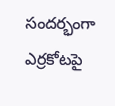సందర్భంగా ఎర్రకోటపై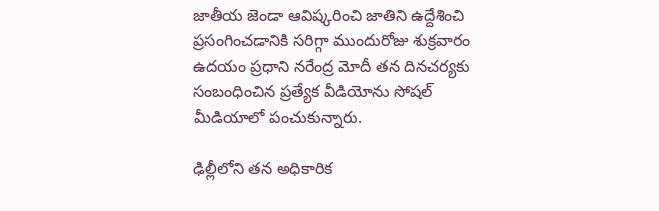జాతీయ జెండా ఆవిష్కరించి జాతిని ఉద్దేశించి ప్రసంగించడానికి సరిగ్గా ముందురోజు శుక్రవారం ఉదయం ప్రధాని నరేంద్ర మోదీ తన దినచర్యకు సంబంధించిన ప్రత్యేక వీడియోను సోషల్ మీడియాలో పంచుకున్నారు.

ఢిల్లీలోని తన అధికారిక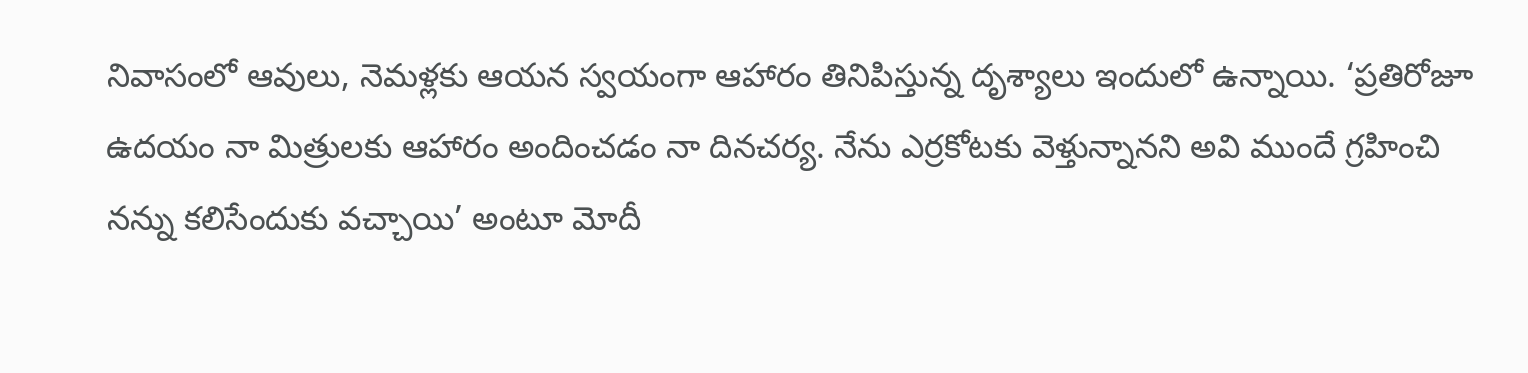నివాసంలో ఆవులు, నెమళ్లకు ఆయన స్వయంగా ఆహారం తినిపిస్తున్న దృశ్యాలు ఇందులో ఉన్నాయి. ‘ప్రతిరోజూ ఉదయం నా మిత్రులకు ఆహారం అందించడం నా దినచర్య. నేను ఎర్రకోటకు వెళ్తున్నానని అవి ముందే గ్రహించి నన్ను కలిసేందుకు వచ్చాయి’ అంటూ మోదీ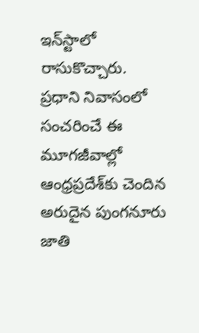ఇన్‌‌‌‌‌‌‌‌స్టాలో రాసుకొచ్చారు. ప్రధాని నివాసంలో సంచరించే ఈ మూగజీవాల్లో ఆంధ్రప్రదేశ్‌‌‌‌‌‌‌‌కు చెందిన అరుదైన పుంగనూరు జాతి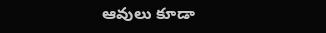ఆవులు కూడా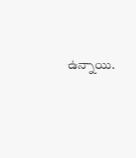ఉన్నాయి.